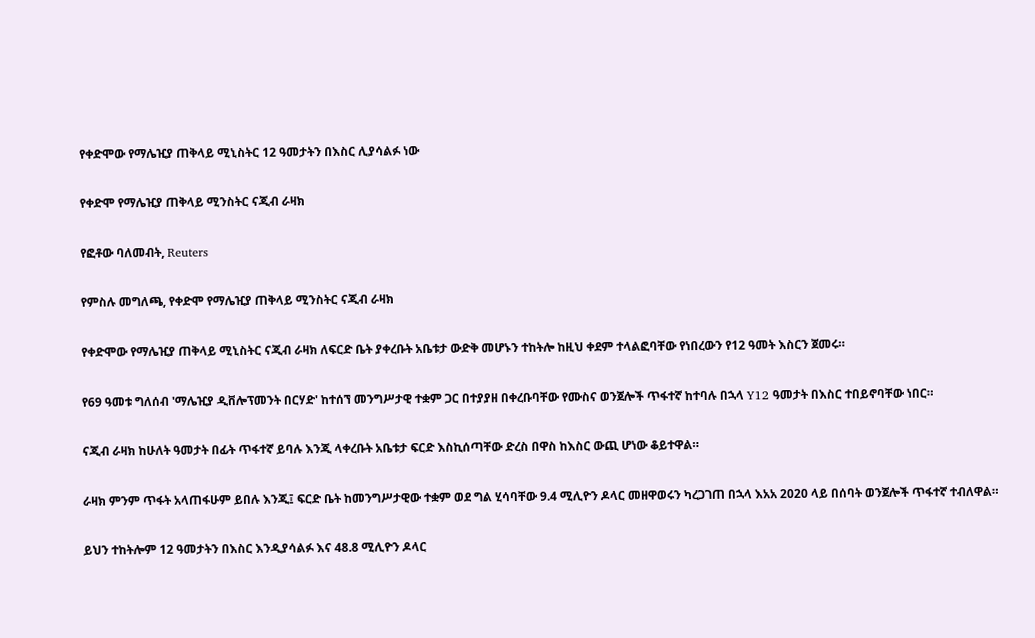የቀድሞው የማሌዢያ ጠቅላይ ሚኒስትር 12 ዓመታትን በእስር ሊያሳልፉ ነው

የቀድሞ የማሌዢያ ጠቅላይ ሚንስትር ናጂብ ራዛክ

የፎቶው ባለመብት, Reuters

የምስሉ መግለጫ, የቀድሞ የማሌዢያ ጠቅላይ ሚንስትር ናጂብ ራዛክ

የቀድሞው የማሌዢያ ጠቅላይ ሚኒስትር ናጂብ ራዛክ ለፍርድ ቤት ያቀረቡት አቤቱታ ውድቅ መሆኑን ተከትሎ ከዚህ ቀደም ተላልፎባቸው የነበረውን የ12 ዓመት እስርን ጀመሩ።

የ69 ዓመቱ ግለሰብ 'ማሌዢያ ዲቨሎፕመንት በርሃድ' ከተሰኘ መንግሥታዊ ተቋም ጋር በተያያዘ በቀረቡባቸው የሙስና ወንጀሎች ጥፋተኛ ከተባሉ በኋላ Y12 ዓመታት በእስር ተበይኖባቸው ነበር።

ናጂብ ራዛክ ከሁለት ዓመታት በፊት ጥፋተኛ ይባሉ እንጂ ላቀረቡት አቤቱታ ፍርድ እስኪሰጣቸው ድረስ በዋስ ከእስር ውጪ ሆነው ቆይተዋል።

ራዛክ ምንም ጥፋት አላጠፋሁም ይበሉ እንጂ፤ ፍርድ ቤት ከመንግሥታዊው ተቋም ወደ ግል ሂሳባቸው 9.4 ሚሊዮን ዶላር መዘዋወሩን ካረጋገጠ በኋላ እአአ 2020 ላይ በሰባት ወንጀሎች ጥፋተኛ ተብለዋል።

ይህን ተከትሎም 12 ዓመታትን በእስር እንዲያሳልፉ እና 48.8 ሚሊዮን ዶላር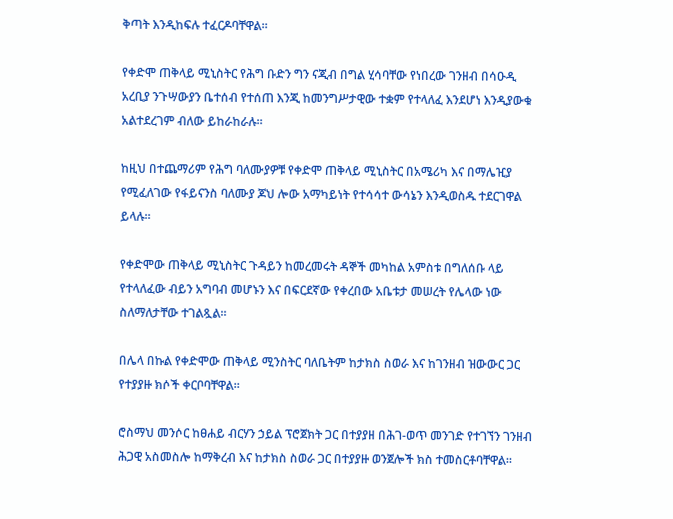ቅጣት እንዲከፍሉ ተፈርዶባቸዋል።

የቀድሞ ጠቅላይ ሚኒስትር የሕግ ቡድን ግን ናጂብ በግል ሂሳባቸው የነበረው ገንዘብ በሳዑዲ አረቢያ ንጉሣውያን ቤተሰብ የተሰጠ እንጂ ከመንግሥታዊው ተቋም የተላለፈ እንደሆነ እንዲያውቁ አልተደረገም ብለው ይከራከራሉ።

ከዚህ በተጨማሪም የሕግ ባለሙያዎቹ የቀድሞ ጠቅላይ ሚኒስትር በአሜሪካ እና በማሌዢያ የሚፈለገው የፋይናንስ ባለሙያ ጆህ ሎው አማካይነት የተሳሳተ ውሳኔን እንዲወስዱ ተደርገዋል ይላሉ።

የቀድሞው ጠቅላይ ሚኒስትር ጉዳይን ከመረመሩት ዳኞች መካከል አምስቱ በግለሰቡ ላይ የተላለፈው ብይን አግባብ መሆኑን እና በፍርደኛው የቀረበው አቤቱታ መሠረት የሌላው ነው ስለማለታቸው ተገልጿል።

በሌላ በኩል የቀድሞው ጠቅላይ ሚንስትር ባለቤትም ከታክስ ስወራ እና ከገንዘብ ዝውውር ጋር የተያያዙ ክሶች ቀርቦባቸዋል።

ሮስማህ መንሶር ከፀሐይ ብርሃን ኃይል ፕሮጀክት ጋር በተያያዘ በሕገ-ወጥ መንገድ የተገኘን ገንዘብ ሕጋዊ አስመስሎ ከማቅረብ እና ከታክስ ስወራ ጋር በተያያዙ ወንጀሎች ክስ ተመስርቶባቸዋል።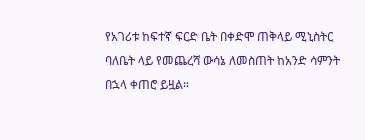የአገሪቱ ከፍተኛ ፍርድ ቤት በቀድሞ ጠቅላይ ሚኒስትር ባለቤት ላይ የመጨረሻ ውሳኔ ለመስጠት ከአንድ ሳምንት በኋላ ቀጠሮ ይዟል።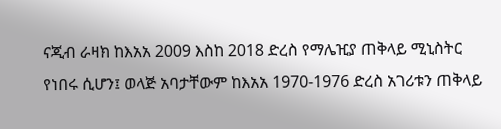ናጂብ ራዛክ ከእአአ 2009 እስከ 2018 ድረስ የማሌዢያ ጠቅላይ ሚኒስትር የነበሩ ሲሆን፤ ወላጅ አባታቸውም ከእአአ 1970-1976 ድረስ አገሪቱን ጠቅላይ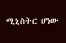ሚኒስትር ሆነው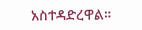አስተዳድረዋል።